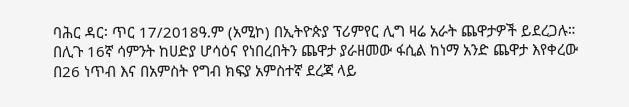ባሕር ዳር፡ ጥር 17/2018ዓ.ም (አሚኮ) በኢትዮጵያ ፕሪምየር ሊግ ዛሬ አራት ጨዋታዎች ይደረጋሉ።
በሊጉ 16ኛ ሳምንት ከሀድያ ሆሳዕና የነበረበትን ጨዋታ ያራዘመው ፋሲል ከነማ አንድ ጨዋታ እየቀረው በ26 ነጥብ እና በአምስት የግብ ክፍያ አምስተኛ ደረጃ ላይ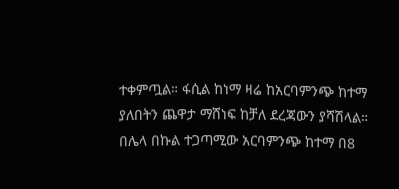ተቀምጧል። ፋሲል ከነማ ዛሬ ከአርባምንጭ ከተማ ያለበትን ጨዋታ ማሸነፍ ከቻለ ደረጃውን ያሻሽላል።
በሌላ በኩል ተጋጣሚው አርባምንጭ ከተማ በ8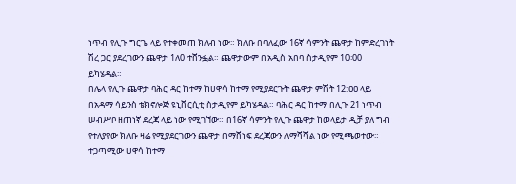ነጥብ የሊጉ ግርጌ ላይ የተቀመጠ ክለብ ነው። ክለቡ በባለፈው 16ኛ ሳምንት ጨዋታ ከምድረገነት ሽረ ጋር ያደረገውን ጨዋታ 1ለ0 ተሸንፏል። ጨዋታውም በአዲስ አበባ ስታዲየም 10፡00 ይካሄዳል።
በሌላ የሊጉ ጨዋታ ባሕር ዳር ከተማ ከሀዋሳ ከተማ የሚያደርጉት ጨዋታ ምሽት 12:ዐዐ ላይ በአዳማ ሳይንስ ቴክኖሎጅ ዩኒቨርሲቲ ስታዲየም ይካሄዳል። ባሕር ዳር ከተማ በሊጉ 21 ነጥብ ሠብሥቦ ዘጠነኛ ደረጃ ላይ ነው የሚገኘው። በ16ኛ ሳምንት የሊጉ ጨዋታ ከወላይታ ዲቻ ያለ ግብ የተለያየው ክለቡ ዛሬ የሚያደርገውን ጨዋታ በማሸነፍ ደረጃውን ለማሻሻል ነው የሚጫወተው።
ተጋጣሚው ሀዋሳ ከተማ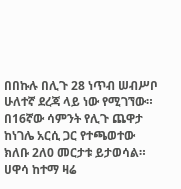በበኩሉ በሊጉ 28 ነጥብ ሠብሥቦ ሁለተኛ ደረጃ ላይ ነው የሚገኘው። በ16ኛው ሳምንት የሊጉ ጨዋታ ከነገሌ አርሲ ጋር የተጫወተው ክለቡ 2ለ0 መርታቱ ይታወሳል። ሀዋሳ ከተማ ዛሬ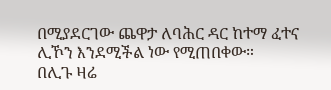በሚያደርገው ጨዋታ ለባሕር ዳር ከተማ ፈተና ሊኾን እንደሚችል ነው የሚጠበቀው።
በሊጉ ዛሬ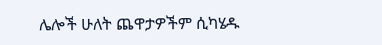ሌሎች ሁለት ጨዋታዎችም ሲካሄዱ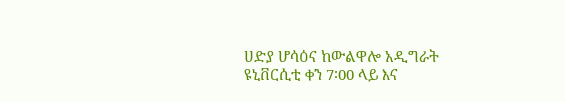ሀድያ ሆሳዕና ከውልዋሎ አዲግራት ዩኒቨርሲቲ ቀን 7፡00 ላይ እና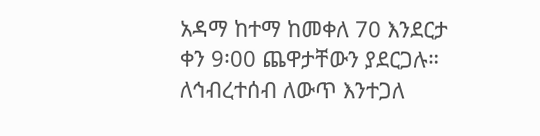አዳማ ከተማ ከመቀለ 70 እንደርታ ቀን 9፡00 ጨዋታቸውን ያደርጋሉ።
ለኅብረተሰብ ለውጥ እንተጋለ